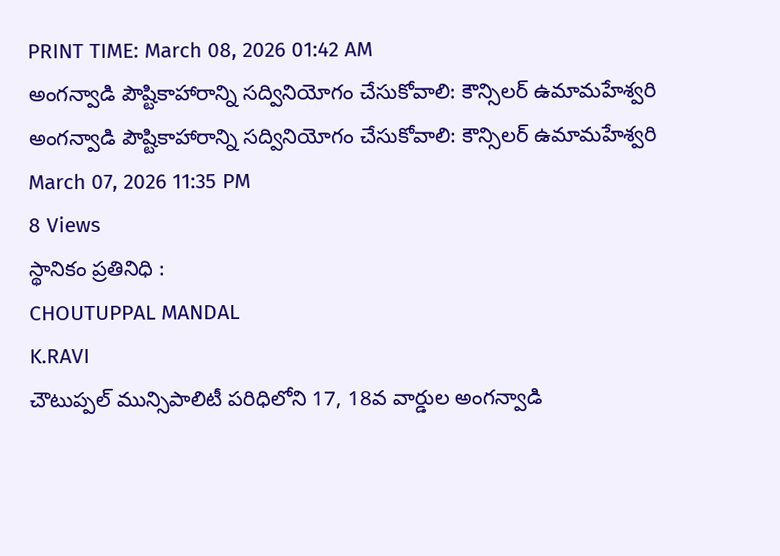PRINT TIME: March 08, 2026 01:42 AM
అంగన్వాడి పౌష్టికాహారాన్ని సద్వినియోగం చేసుకోవాలి: కౌన్సిలర్ ఉమామహేశ్వరి
అంగన్వాడి పౌష్టికాహారాన్ని సద్వినియోగం చేసుకోవాలి: కౌన్సిలర్ ఉమామహేశ్వరి
March 07, 2026 11:35 PM
8 Views
స్థానికం ప్రతినిధి :
CHOUTUPPAL MANDAL
K.RAVI
చౌటుప్పల్ మున్సిపాలిటీ పరిధిలోని 17, 18వ వార్డుల అంగన్వాడి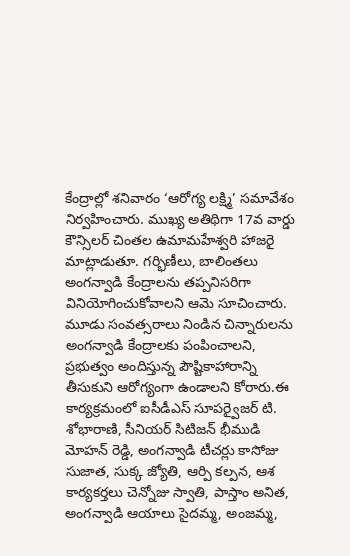కేంద్రాల్లో శనివారం ‘ఆరోగ్య లక్ష్మి’ సమావేశం నిర్వహించారు. ముఖ్య అతిథిగా 17వ వార్డు కౌన్సిలర్ చింతల ఉమామహేశ్వరి హాజరై మాట్లాడుతూ. గర్భిణీలు, బాలింతలు అంగన్వాడి కేంద్రాలను తప్పనిసరిగా వినియోగించుకోవాలని ఆమె సూచించారు. మూడు సంవత్సరాలు నిండిన చిన్నారులను అంగన్వాడి కేంద్రాలకు పంపించాలని, ప్రభుత్వం అందిస్తున్న పౌష్టికాహారాన్ని తీసుకుని ఆరోగ్యంగా ఉండాలని కోరారు.ఈ కార్యక్రమంలో ఐసీడీఎస్ సూపర్వైజర్ టి. శోభారాణి, సీనియర్ సిటిజన్ భీముడి మోహన్ రెడ్డి, అంగన్వాడి టీచర్లు కాసోజు సుజాత, సుక్క జ్యోతి, ఆర్పి కల్పన, ఆశ కార్యకర్తలు చెన్నోజు స్వాతి, పాస్తాం అనిత, అంగన్వాడి ఆయాలు సైదమ్మ, అంజమ్మ,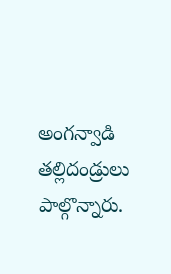అంగన్వాడి తల్లిదండ్రులు పాల్గొన్నారు.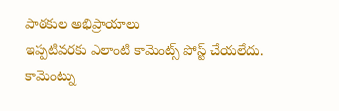పాఠకుల అభిప్రాయాలు
ఇప్పటివరకు ఎలాంటి కామెంట్స్ పోస్ట్ చేయలేదు.
కామెంట్ను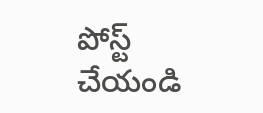పోస్ట్ చేయండి